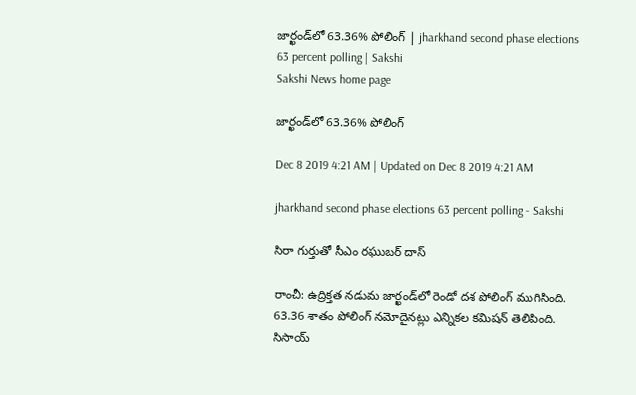జార్ఖండ్‌లో 63.36% పోలింగ్‌ | jharkhand second phase elections 63 percent polling | Sakshi
Sakshi News home page

జార్ఖండ్‌లో 63.36% పోలింగ్‌

Dec 8 2019 4:21 AM | Updated on Dec 8 2019 4:21 AM

jharkhand second phase elections 63 percent polling - Sakshi

సిరా గుర్తుతో సీఎం రఘుబర్‌ దాస్‌

రాంచీ: ఉద్రిక్తత నడుమ జార్ఖండ్‌లో రెండో దశ పోలింగ్‌ ముగిసింది. 63.36 శాతం పోలింగ్‌ నమోదైనట్లు ఎన్నికల కమిషన్‌ తెలిపింది. సిసాయ్‌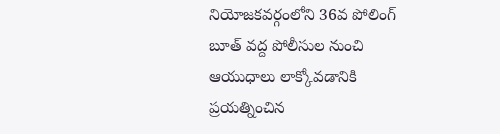నియోజకవర్గంలోని 36వ పోలింగ్‌ బూత్‌ వద్ద పోలీసుల నుంచి ఆయుధాలు లాక్కోవడానికి ప్రయత్నించిన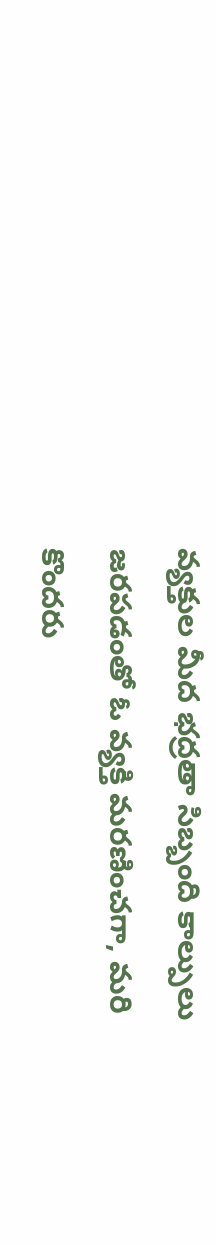వ్యక్తుల మీద భద్రతా సిబ్బంది కాల్పులు జరపడంతో ఓ వ్యక్తి మరణించగా, మరి కొందరు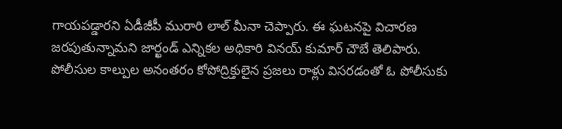గాయపడ్డారని ఏడీజీపీ మురారి లాల్‌ మీనా చెప్పారు. ఈ ఘటనపై విచారణ జరపుతున్నామని జార్ఖండ్‌ ఎన్నికల అధికారి వినయ్‌ కుమార్‌ చౌబే తెలిపారు. పోలీసుల కాల్పుల అనంతరం కోపోద్రిక్తులైన ప్రజలు రాళ్లు విసరడంతో ఓ పోలీసుకు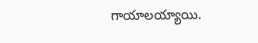గాయాలయ్యాయి.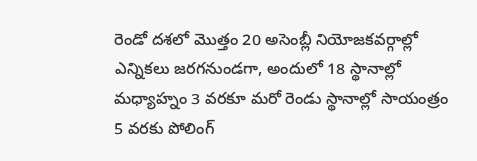రెండో దశలో మొత్తం 20 అసెంబ్లీ నియోజకవర్గాల్లో ఎన్నికలు జరగనుండగా, అందులో 18 స్థానాల్లో మధ్యాహ్నం 3 వరకూ మరో రెండు స్థానాల్లో సాయంత్రం 5 వరకు పోలింగ్‌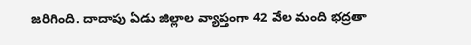జరిగింది. దాదాపు ఏడు జిల్లాల వ్యాప్తంగా 42 వేల మంది భద్రతా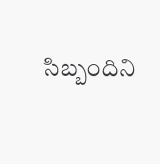సిబ్బందిని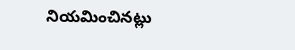నియమించినట్లు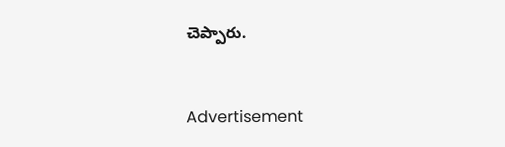చెప్పారు.



Advertisement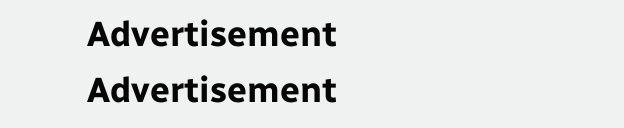Advertisement
Advertisement